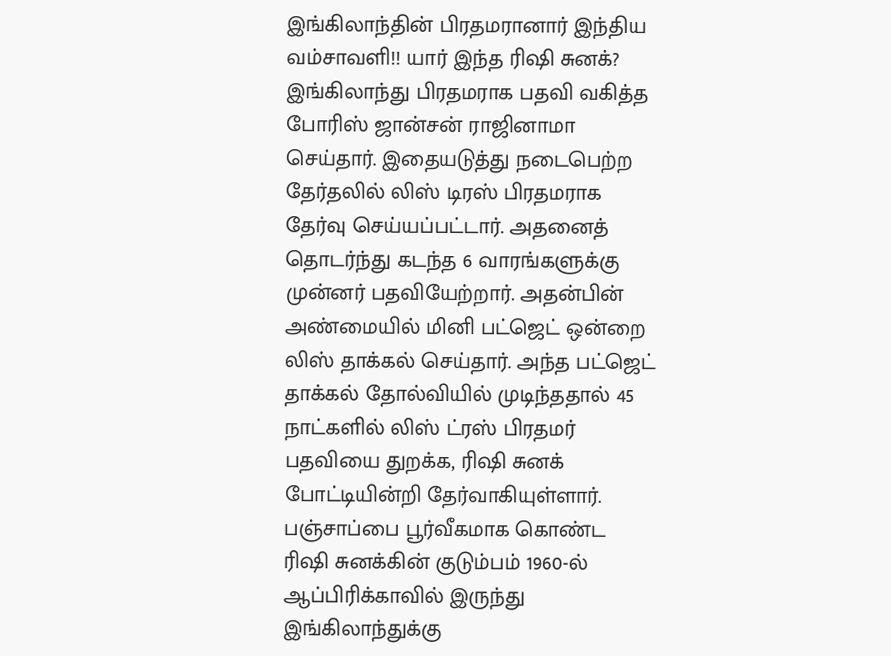இங்கிலாந்தின் பிரதமரானார் இந்திய வம்சாவளி!! யார் இந்த ரிஷி சுனக்?
இங்கிலாந்து பிரதமராக பதவி வகித்த போரிஸ் ஜான்சன் ராஜினாமா செய்தார். இதையடுத்து நடைபெற்ற தேர்தலில் லிஸ் டிரஸ் பிரதமராக தேர்வு செய்யப்பட்டார். அதனைத் தொடர்ந்து கடந்த 6 வாரங்களுக்கு முன்னர் பதவியேற்றார். அதன்பின் அண்மையில் மினி பட்ஜெட் ஒன்றை லிஸ் தாக்கல் செய்தார். அந்த பட்ஜெட் தாக்கல் தோல்வியில் முடிந்ததால் 45 நாட்களில் லிஸ் ட்ரஸ் பிரதமர் பதவியை துறக்க, ரிஷி சுனக் போட்டியின்றி தேர்வாகியுள்ளார்.
பஞ்சாப்பை பூர்வீகமாக கொண்ட ரிஷி சுனக்கின் குடும்பம் 1960-ல் ஆப்பிரிக்காவில் இருந்து இங்கிலாந்துக்கு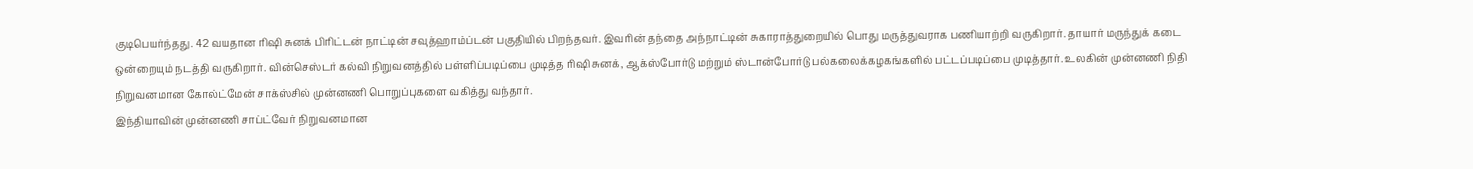குடிபெயர்ந்தது. 42 வயதான ரிஷி சுனக் பிரிட்டன் நாட்டின் சவுத்ஹாம்ப்டன் பகுதியில் பிறந்தவர். இவரின் தந்தை அந்நாட்டின் சுகாராத்துறையில் பொது மருத்துவராக பணியாற்றி வருகிறார். தாயார் மருந்துக் கடை ஒன்றையும் நடத்தி வருகிறார். வின்செஸ்டர் கல்வி நிறுவனத்தில் பள்ளிப்படிப்பை முடித்த ரிஷி சுனக், ஆக்ஸ்போர்டு மற்றும் ஸ்டான்போர்டு பல்கலைக்கழகங்களில் பட்டப்படிப்பை முடித்தார். உலகின் முன்னணி நிதி நிறுவனமான கோல்ட்மேன் சாக்ஸ்சில் முன்னணி பொறுப்புகளை வகித்து வந்தார்.
இந்தியாவின் முன்னணி சாப்ட்வேர் நிறுவனமான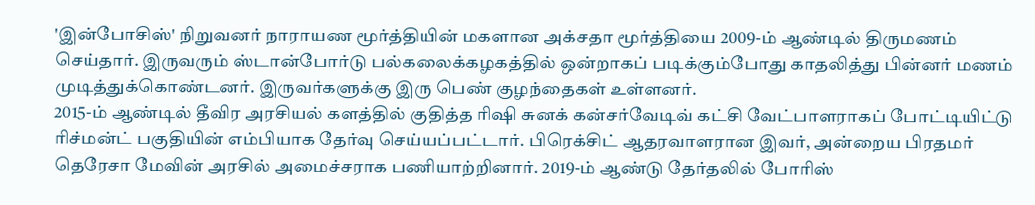'இன்போசிஸ்' நிறுவனர் நாராயண மூர்த்தியின் மகளான அக்சதா மூர்த்தியை 2009-ம் ஆண்டில் திருமணம் செய்தார். இருவரும் ஸ்டான்போர்டு பல்கலைக்கழகத்தில் ஒன்றாகப் படிக்கும்போது காதலித்து பின்னர் மணம் முடித்துக்கொண்டனர். இருவர்களுக்கு இரு பெண் குழந்தைகள் உள்ளனர்.
2015-ம் ஆண்டில் தீவிர அரசியல் களத்தில் குதித்த ரிஷி சுனக் கன்சர்வேடிவ் கட்சி வேட்பாளராகப் போட்டியிட்டு ரிச்மன்ட் பகுதியின் எம்பியாக தேர்வு செய்யப்பட்டார். பிரெக்சிட் ஆதரவாளரான இவர், அன்றைய பிரதமர் தெரேசா மேவின் அரசில் அமைச்சராக பணியாற்றினார். 2019-ம் ஆண்டு தேர்தலில் போரிஸ்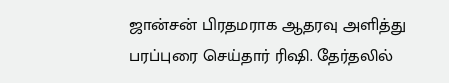ஜான்சன் பிரதமராக ஆதரவு அளித்து பரப்புரை செய்தார் ரிஷி. தேர்தலில்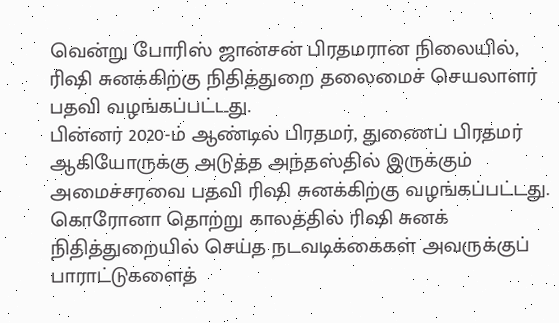வென்று போரிஸ் ஜான்சன் பிரதமரான நிலையில், ரிஷி சுனக்கிற்கு நிதித்துறை தலைமைச் செயலாளர் பதவி வழங்கப்பட்டது.
பின்னர் 2020-ம் ஆண்டில் பிரதமர், துணைப் பிரதமர் ஆகியோருக்கு அடுத்த அந்தஸ்தில் இருக்கும் அமைச்சரவை பதவி ரிஷி சுனக்கிற்கு வழங்கப்பட்டது. கொரோனா தொற்று காலத்தில் ரிஷி சுனக் நிதித்துறையில் செய்த நடவடிக்கைகள் அவருக்குப் பாராட்டுகளைத்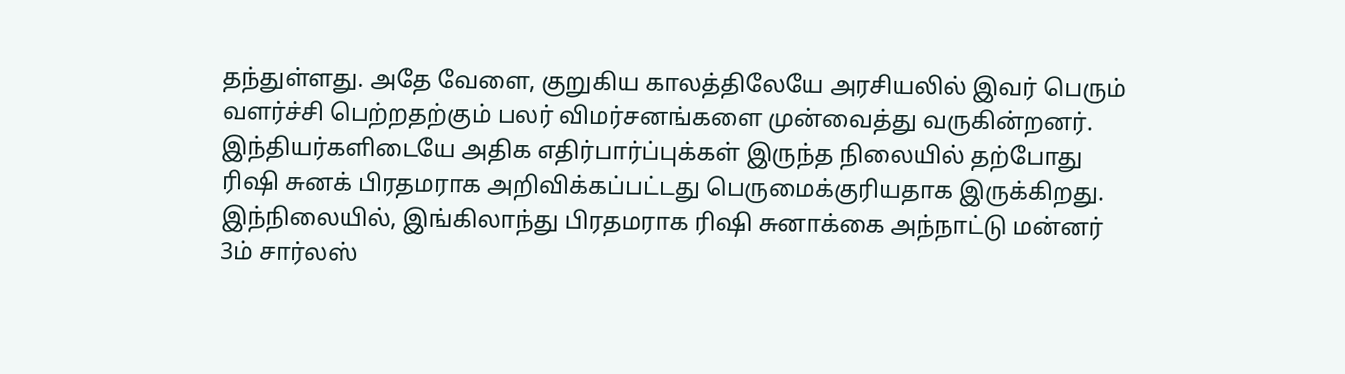தந்துள்ளது. அதே வேளை, குறுகிய காலத்திலேயே அரசியலில் இவர் பெரும் வளர்ச்சி பெற்றதற்கும் பலர் விமர்சனங்களை முன்வைத்து வருகின்றனர். இந்தியர்களிடையே அதிக எதிர்பார்ப்புக்கள் இருந்த நிலையில் தற்போது ரிஷி சுனக் பிரதமராக அறிவிக்கப்பட்டது பெருமைக்குரியதாக இருக்கிறது.
இந்நிலையில், இங்கிலாந்து பிரதமராக ரிஷி சுனாக்கை அந்நாட்டு மன்னர் 3ம் சார்லஸ்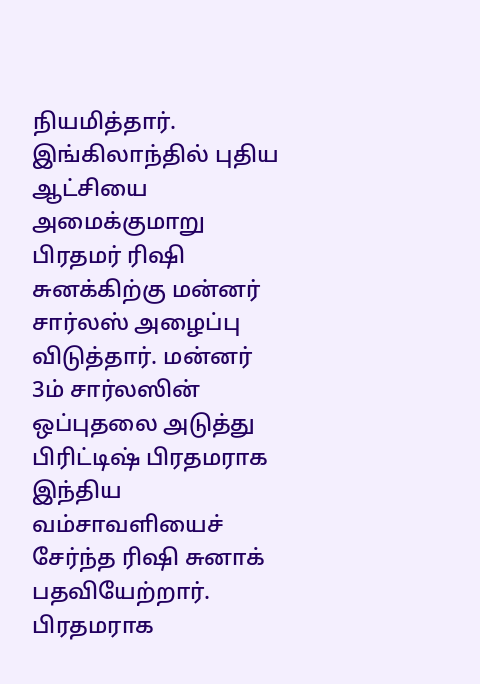நியமித்தார். இங்கிலாந்தில் புதிய ஆட்சியை அமைக்குமாறு பிரதமர் ரிஷி சுனக்கிற்கு மன்னர் சார்லஸ் அழைப்பு விடுத்தார். மன்னர் 3ம் சார்லஸின் ஒப்புதலை அடுத்து பிரிட்டிஷ் பிரதமராக இந்திய வம்சாவளியைச் சேர்ந்த ரிஷி சுனாக் பதவியேற்றார்.
பிரதமராக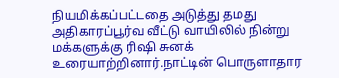நியமிக்கப்பட்டதை அடுத்து தமது அதிகாரப்பூர்வ வீட்டு வாயிலில் நின்று மக்களுக்கு ரிஷி சுனக் உரையாற்றினார்.நாட்டின் பொருளாதார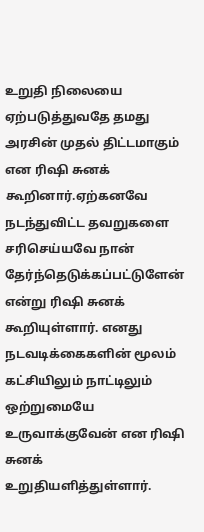உறுதி நிலையை ஏற்படுத்துவதே தமது அரசின் முதல் திட்டமாகும் என ரிஷி சுனக் கூறினார்.ஏற்கனவே நடந்துவிட்ட தவறுகளை சரிசெய்யவே நான் தேர்ந்தெடுக்கப்பட்டுளேன் என்று ரிஷி சுனக் கூறியுள்ளார். எனது நடவடிக்கைகளின் மூலம் கட்சியிலும் நாட்டிலும் ஒற்றுமையே உருவாக்குவேன் என ரிஷி சுனக் உறுதியளித்துள்ளார்.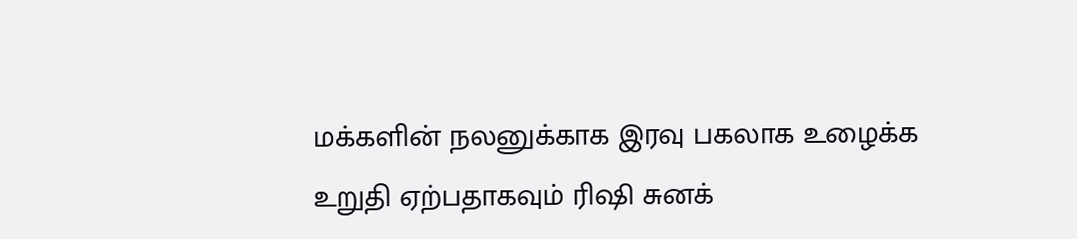மக்களின் நலனுக்காக இரவு பகலாக உழைக்க உறுதி ஏற்பதாகவும் ரிஷி சுனக்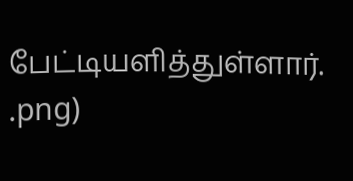பேட்டியளித்துள்ளார்.
.png)